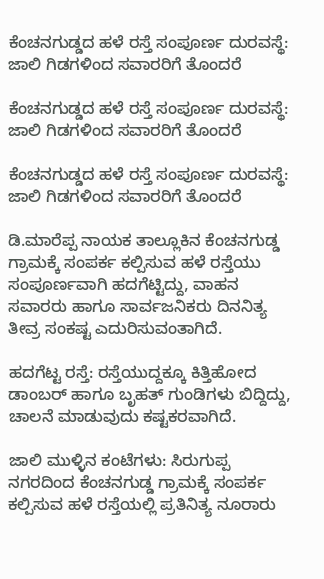ಕೆಂಚನಗುಡ್ಡದ ಹಳೆ ರಸ್ತೆ ಸಂಪೂರ್ಣ ದುರವಸ್ಥೆ: ಜಾಲಿ ಗಿಡಗಳಿಂದ ಸವಾರರಿಗೆ ತೊಂದರೆ

ಕೆಂಚನಗುಡ್ಡದ ಹಳೆ ರಸ್ತೆ ಸಂಪೂರ್ಣ ದುರವಸ್ಥೆ: ಜಾಲಿ ಗಿಡಗಳಿಂದ ಸವಾರರಿಗೆ ತೊಂದರೆ

ಕೆಂಚನಗುಡ್ಡದ ಹಳೆ ರಸ್ತೆ ಸಂಪೂರ್ಣ ದುರವಸ್ಥೆ: ಜಾಲಿ ಗಿಡಗಳಿಂದ ಸವಾರರಿಗೆ ತೊಂದರೆ

ಡಿ.ಮಾರೆಪ್ಪ ನಾಯಕ ತಾಲ್ಲೂಕಿನ ಕೆಂಚನಗುಡ್ಡ ಗ್ರಾಮಕ್ಕೆ ಸಂಪರ್ಕ ಕಲ್ಪಿಸುವ ಹಳೆ ರಸ್ತೆಯು ಸಂಪೂರ್ಣವಾಗಿ ಹದಗೆಟ್ಟಿದ್ದು, ವಾಹನ ಸವಾರರು ಹಾಗೂ ಸಾರ್ವಜನಿಕರು ದಿನನಿತ್ಯ ತೀವ್ರ ಸಂಕಷ್ಟ ಎದುರಿಸುವಂತಾಗಿದೆ.

ಹದಗೆಟ್ಟ ರಸ್ತೆ: ರಸ್ತೆಯುದ್ದಕ್ಕೂ ಕಿತ್ತಿಹೋದ ಡಾಂಬರ್ ಹಾಗೂ ಬೃಹತ್ ಗುಂಡಿಗಳು ಬಿದ್ದಿದ್ದು, ಚಾಲನೆ ಮಾಡುವುದು ಕಷ್ಟಕರವಾಗಿದೆ.

ಜಾಲಿ ಮುಳ್ಳಿನ ಕಂಟೆಗಳು: ಸಿರುಗುಪ್ಪ ನಗರದಿಂದ ಕೆಂಚನಗುಡ್ಡ ಗ್ರಾಮಕ್ಕೆ ಸಂಪರ್ಕ ಕಲ್ಪಿಸುವ ಹಳೆ ರಸ್ತೆಯಲ್ಲಿ ಪ್ರತಿನಿತ್ಯ ನೂರಾರು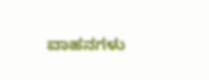ವಾಹನಗಳು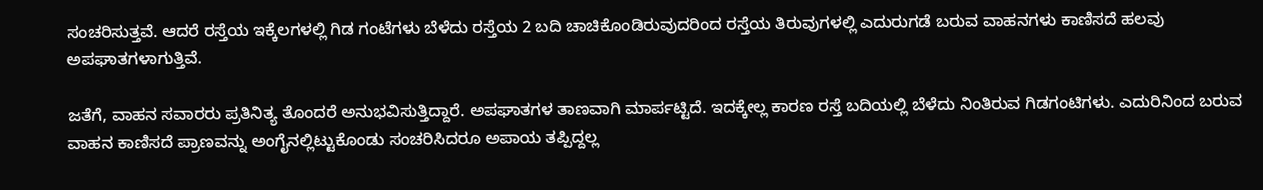ಸಂಚರಿಸುತ್ತವೆ. ಆದರೆ ರಸ್ತೆಯ ಇಕ್ಕೆಲಗಳಲ್ಲಿ ಗಿಡ ಗಂಟೆಗಳು ಬೆಳೆದು ರಸ್ತೆಯ 2 ಬದಿ ಚಾಚಿಕೊಂಡಿರುವುದರಿಂದ ರಸ್ತೆಯ ತಿರುವುಗಳಲ್ಲಿ ಎದುರುಗಡೆ ಬರುವ ವಾಹನಗಳು ಕಾಣಿಸದೆ ಹಲವು ಅಪಘಾತಗಳಾಗುತ್ತಿವೆ.

ಜತೆಗೆ, ವಾಹನ ಸವಾರರು ಪ್ರತಿನಿತ್ಯ ತೊಂದರೆ ಅನುಭವಿಸುತ್ತಿದ್ದಾರೆ. ಅಪಘಾತಗಳ ತಾಣವಾಗಿ ಮಾರ್ಪಟ್ಟಿದೆ. ಇದಕ್ಕೇಲ್ಲ ಕಾರಣ ರಸ್ತೆ ಬದಿಯಲ್ಲಿ ಬೆಳೆದು ನಿಂತಿರುವ ಗಿಡಗಂಟಿಗಳು. ಎದುರಿನಿಂದ ಬರುವ ವಾಹನ ಕಾಣಿಸದೆ ಪ್ರಾಣವನ್ನು ಅಂಗೈನಲ್ಲಿಟ್ಟುಕೊಂಡು ಸಂಚರಿಸಿದರೂ ಅಪಾಯ ತಪ್ಪಿದ್ದಲ್ಲ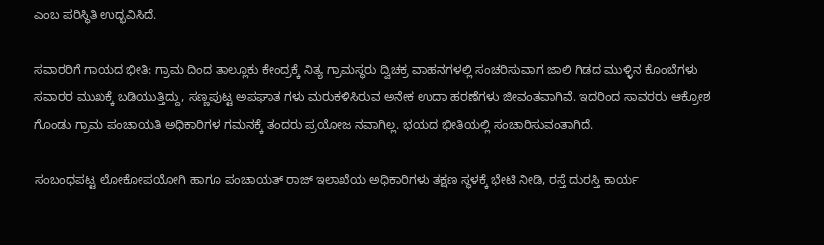ಎಂಬ ಪರಿಸ್ಥಿತಿ ಉದ್ಭವಿಸಿದೆ.

ಸವಾರರಿಗೆ ಗಾಯದ ಭೀತಿ: ಗ್ರಾಮ ದಿಂದ ತಾಲ್ಲೂಕು ಕೇಂದ್ರಕ್ಕೆ ನಿತ್ಯ ಗ್ರಾಮಸ್ಥರು ದ್ವಿಚಕ್ರ ವಾಹನಗಳಲ್ಲಿ ಸಂಚರಿಸುವಾಗ ಜಾಲಿ ಗಿಡದ ಮುಳ್ಳಿನ ಕೊಂಬೆಗಳು ಸವಾರರ ಮುಖಕ್ಕೆ ಬಡಿಯುತ್ತಿದ್ದು, ಸಣ್ಣಪುಟ್ಟ ಅಪಘಾತ ಗಳು ಮರುಕಳಿಸಿರುವ ಅನೇಕ ಉದಾ ಹರಣೆಗಳು ಜೀವಂತವಾಗಿವೆ. ಇದರಿಂದ ಸಾವರರು ಆಕ್ರೋಶ ಗೊಂಡು ಗ್ರಾಮ ಪಂಚಾಯತಿ ಅಧಿಕಾರಿಗಳ ಗಮನಕ್ಕೆ ತಂದರು ಪ್ರಯೋಜ ನವಾಗಿಲ್ಲ. ಭಯದ ಭೀತಿಯಲ್ಲಿ ಸಂಚಾರಿಸುವಂತಾಗಿದೆ.

ಸಂಬಂಧಪಟ್ಟ ಲೋಕೋಪಯೋಗಿ ಹಾಗೂ ಪಂಚಾಯತ್ ರಾಜ್ ಇಲಾಖೆಯ ಅಧಿಕಾರಿಗಳು ತಕ್ಷಣ ಸ್ಥಳಕ್ಕೆ ಭೇಟಿ ನೀಡಿ, ರಸ್ತೆ ದುರಸ್ತಿ ಕಾರ್ಯ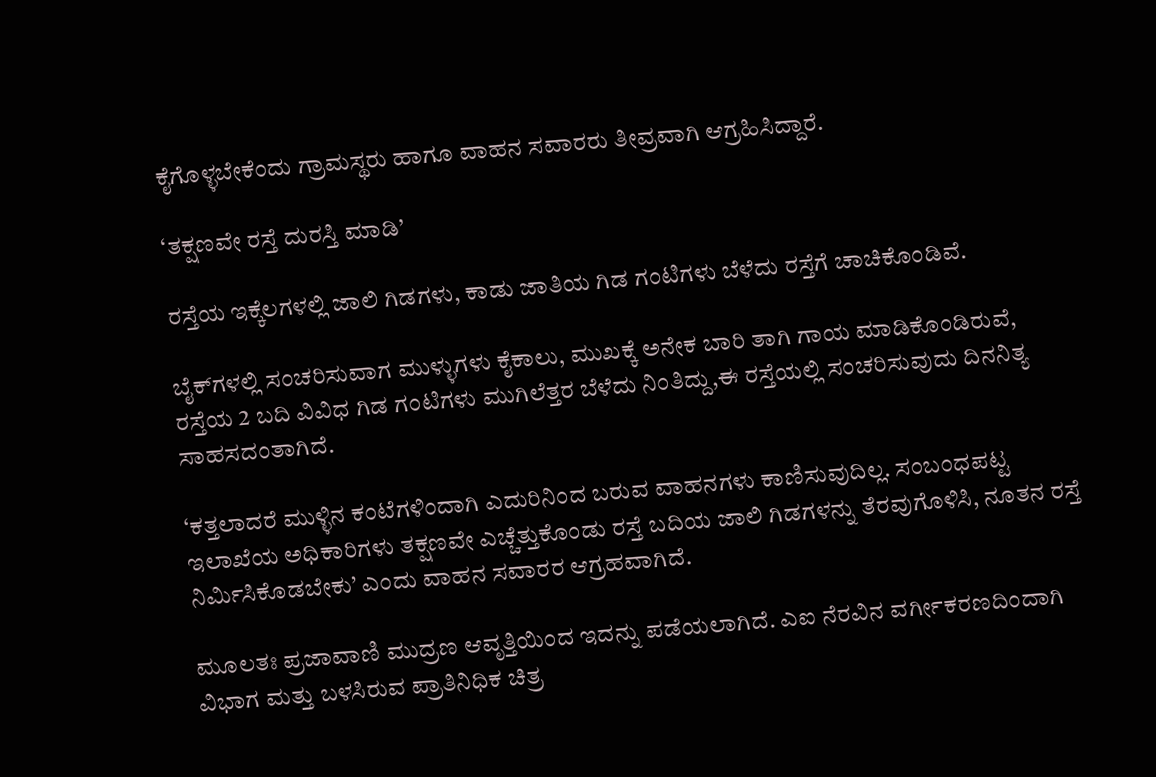ಕೈಗೊಳ್ಳಬೇಕೆಂದು ಗ್ರಾಮಸ್ಥರು ಹಾಗೂ ವಾಹನ ಸವಾರರು ತೀವ್ರವಾಗಿ ಆಗ್ರಹಿಸಿದ್ದಾರೆ.

‘ತಕ್ಷಣವೇ ರಸ್ತೆ ದುರಸ್ತಿ ಮಾಡಿ’

ರಸ್ತೆಯ ಇಕ್ಕೆಲಗಳಲ್ಲಿ ಜಾಲಿ ಗಿಡಗಳು, ಕಾಡು ಜಾತಿಯ ಗಿಡ ಗಂಟಿಗಳು ಬೆಳೆದು ರಸ್ತೆಗೆ ಚಾಚಿಕೊಂಡಿವೆ.

ಬೈಕ್‌ಗಳಲ್ಲಿ ಸಂಚರಿಸುವಾಗ ಮುಳ್ಳುಗಳು ಕೈಕಾಲು, ಮುಖಕ್ಕೆ ಅನೇಕ ಬಾರಿ ತಾಗಿ ಗಾಯ ಮಾಡಿಕೊಂಡಿರುವೆ, ರಸ್ತೆಯ 2 ಬದಿ ವಿವಿಧ ಗಿಡ ಗಂಟಿಗಳು ಮುಗಿಲೆತ್ತರ ಬೆಳೆದು ನಿಂತಿದ್ದು,ಈ ರಸ್ತೆಯಲ್ಲಿ ಸಂಚರಿಸುವುದು ದಿನನಿತ್ಯ ಸಾಹಸದಂತಾಗಿದೆ.

‘ಕತ್ತಲಾದರೆ ಮುಳ್ಳಿನ ಕಂಟೆಗಳಿಂದಾಗಿ ಎದುರಿನಿಂದ ಬರುವ ವಾಹನಗಳು ಕಾಣಿಸುವುದಿಲ್ಲ. ಸಂಬಂಧಪಟ್ಟ ಇಲಾಖೆಯ ಅಧಿಕಾರಿಗಳು ತಕ್ಷಣವೇ ಎಚ್ಚೆತ್ತುಕೊಂಡು ರಸ್ತೆ ಬದಿಯ ಜಾಲಿ ಗಿಡಗಳನ್ನು ತೆರವುಗೊಳಿಸಿ, ನೂತನ ರಸ್ತೆ ನಿರ್ಮಿಸಿಕೊಡಬೇಕು’ ಎಂದು ವಾಹನ ಸವಾರರ ಆಗ್ರಹವಾಗಿದೆ.

ಮೂಲತಃ ಪ್ರಜಾವಾಣಿ ಮುದ್ರಣ ಆವೃತ್ತಿಯಿಂದ ಇದನ್ನು ಪಡೆಯಲಾಗಿದೆ. ಎಐ ನೆರವಿನ ವರ್ಗೀಕರಣದಿಂದಾಗಿ ವಿಭಾಗ ಮತ್ತು ಬಳಸಿರುವ ಪ್ರಾತಿನಿಧಿಕ ಚಿತ್ರ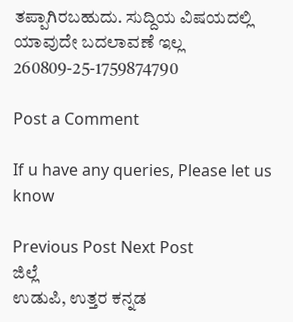ತಪ್ಪಾಗಿರಬಹುದು. ಸುದ್ದಿಯ ವಿಷಯದಲ್ಲಿ ಯಾವುದೇ ಬದಲಾವಣೆ ಇಲ್ಲ
260809-25-1759874790

Post a Comment

If u have any queries, Please let us know

Previous Post Next Post
ಜಿಲ್ಲೆ
ಉಡುಪಿ, ಉತ್ತರ ಕನ್ನಡ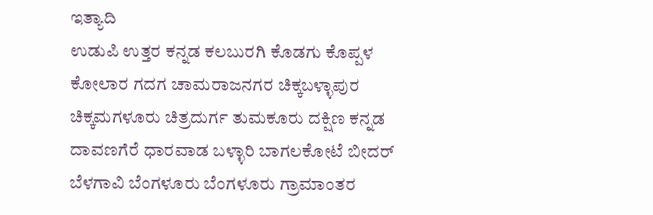ಇತ್ಯಾದಿ
ಉಡುಪಿ ಉತ್ತರ ಕನ್ನಡ ಕಲಬುರಗಿ ಕೊಡಗು ಕೊಪ್ಪಳ ಕೋಲಾರ ಗದಗ ಚಾಮರಾಜನಗರ ಚಿಕ್ಕಬಳ್ಳಾಪುರ
ಚಿಕ್ಕಮಗಳೂರು ಚಿತ್ರದುರ್ಗ ತುಮಕೂರು ದಕ್ಷಿಣ ಕನ್ನಡ ದಾವಣಗೆರೆ ಧಾರವಾಡ ಬಳ್ಳಾರಿ ಬಾಗಲಕೋಟೆ ಬೀದರ್
ಬೆಳಗಾವಿ ಬೆಂಗಳೂರು ಬೆಂಗಳೂರು ಗ್ರಾಮಾಂತರ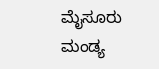ಮೈಸೂರು ಮಂಡ್ಯ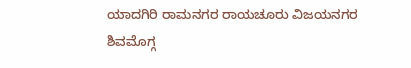ಯಾದಗಿರಿ ರಾಮನಗರ ರಾಯಚೂರು ವಿಜಯನಗರ
ಶಿವಮೊಗ್ಗ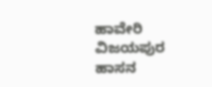ಹಾವೇರಿ ವಿಜಯಪುರ ಹಾಸನ